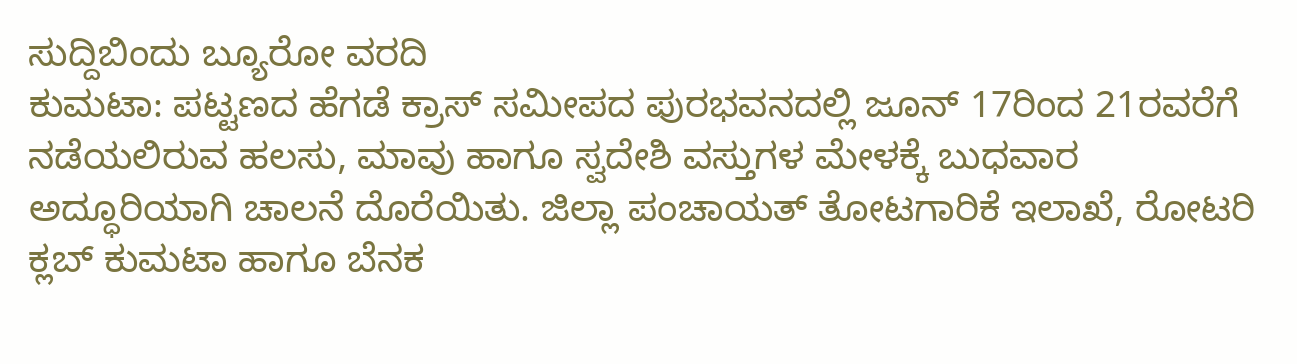ಸುದ್ದಿಬಿಂದು ಬ್ಯೂರೋ ವರದಿ
ಕುಮಟಾ: ಪಟ್ಟಣದ ಹೆಗಡೆ ಕ್ರಾಸ್ ಸಮೀಪದ ಪುರಭವನದಲ್ಲಿ ಜೂನ್ 17ರಿಂದ 21ರವರೆಗೆ ನಡೆಯಲಿರುವ ಹಲಸು, ಮಾವು ಹಾಗೂ ಸ್ವದೇಶಿ ವಸ್ತುಗಳ ಮೇಳಕ್ಕೆ ಬುಧವಾರ ಅದ್ಧೂರಿಯಾಗಿ ಚಾಲನೆ ದೊರೆಯಿತು. ಜಿಲ್ಲಾ ಪಂಚಾಯತ್ ತೋಟಗಾರಿಕೆ ಇಲಾಖೆ, ರೋಟರಿ ಕ್ಲಬ್ ಕುಮಟಾ ಹಾಗೂ ಬೆನಕ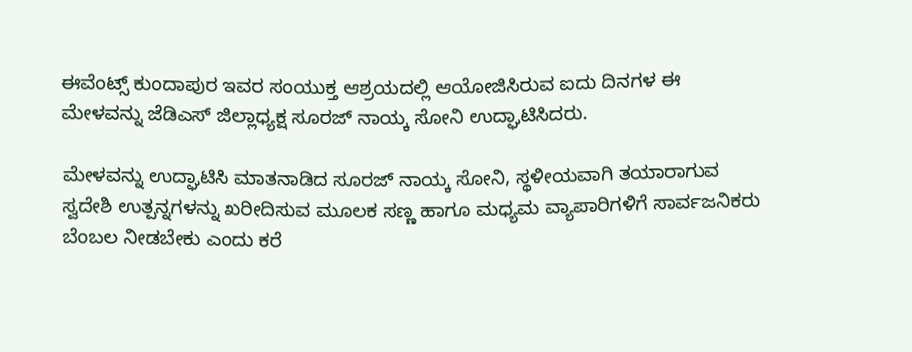ಈವೆಂಟ್ಸ್ ಕುಂದಾಪುರ ಇವರ ಸಂಯುಕ್ತ ಆಶ್ರಯದಲ್ಲಿ ಆಯೋಜಿಸಿರುವ ಐದು ದಿನಗಳ ಈ ಮೇಳವನ್ನು ಜೆಡಿಎಸ್ ಜಿಲ್ಲಾಧ್ಯಕ್ಷ ಸೂರಜ್ ನಾಯ್ಕ ಸೋನಿ ಉದ್ಘಾಟಿಸಿದರು.

ಮೇಳವನ್ನು ಉದ್ಘಾಟಿಸಿ ಮಾತನಾಡಿದ ಸೂರಜ್ ನಾಯ್ಕ ಸೋನಿ, ಸ್ಥಳೀಯವಾಗಿ ತಯಾರಾಗುವ ಸ್ವದೇಶಿ ಉತ್ಪನ್ನಗಳನ್ನು ಖರೀದಿಸುವ ಮೂಲಕ ಸಣ್ಣ ಹಾಗೂ ಮಧ್ಯಮ ವ್ಯಾಪಾರಿಗಳಿಗೆ ಸಾರ್ವಜನಿಕರು ಬೆಂಬಲ ನೀಡಬೇಕು ಎಂದು ಕರೆ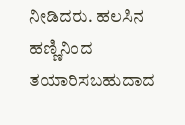ನೀಡಿದರು. ಹಲಸಿನ ಹಣ್ಣಿನಿಂದ ತಯಾರಿಸಬಹುದಾದ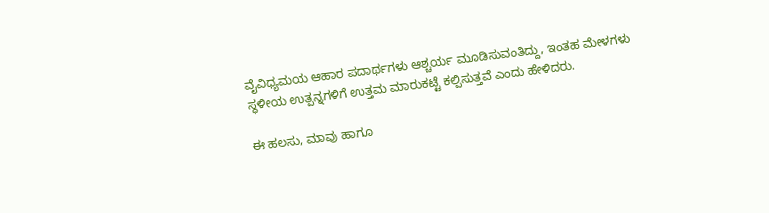ವೈವಿಧ್ಯಮಯ ಆಹಾರ ಪದಾರ್ಥಗಳು ಆಶ್ಚರ್ಯ ಮೂಡಿಸುವಂತಿದ್ದು, ಇಂತಹ ಮೇಳಗಳು ಸ್ಥಳೀಯ ಉತ್ಪನ್ನಗಳಿಗೆ ಉತ್ತಮ ಮಾರುಕಟ್ಟೆ ಕಲ್ಪಿಸುತ್ತವೆ ಎಂದು ಹೇಳಿದರು.

ಈ ಹಲಸು, ಮಾವು ಹಾಗೂ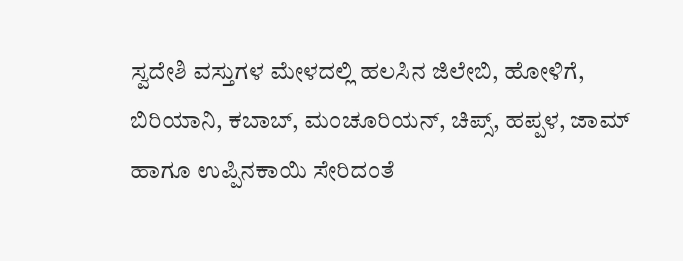ಸ್ವದೇಶಿ ವಸ್ತುಗಳ ಮೇಳದಲ್ಲಿ ಹಲಸಿನ ಜಿಲೇಬಿ, ಹೋಳಿಗೆ, ಬಿರಿಯಾನಿ, ಕಬಾಬ್, ಮಂಚೂರಿಯನ್, ಚಿಪ್ಸ್, ಹಪ್ಪಳ, ಜಾಮ್ ಹಾಗೂ ಉಪ್ಪಿನಕಾಯಿ ಸೇರಿದಂತೆ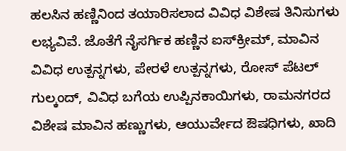ಹಲಸಿನ ಹಣ್ಣಿನಿಂದ ತಯಾರಿಸಲಾದ ವಿವಿಧ ವಿಶೇಷ ತಿನಿಸುಗಳು ಲಭ್ಯವಿವೆ. ಜೊತೆಗೆ ನೈಸರ್ಗಿಕ ಹಣ್ಣಿನ ಐಸ್‌ಕ್ರೀಮ್‌, ಮಾವಿನ ವಿವಿಧ ಉತ್ಪನ್ನಗಳು, ಪೇರಳೆ ಉತ್ಪನ್ನಗಳು, ರೋಸ್ ಪೆಟಲ್ ಗುಲ್ಕಂದ್, ವಿವಿಧ ಬಗೆಯ ಉಪ್ಪಿನಕಾಯಿಗಳು, ರಾಮನಗರದ ವಿಶೇಷ ಮಾವಿನ ಹಣ್ಣುಗಳು, ಆಯುರ್ವೇದ ಔಷಧಿಗಳು, ಖಾದಿ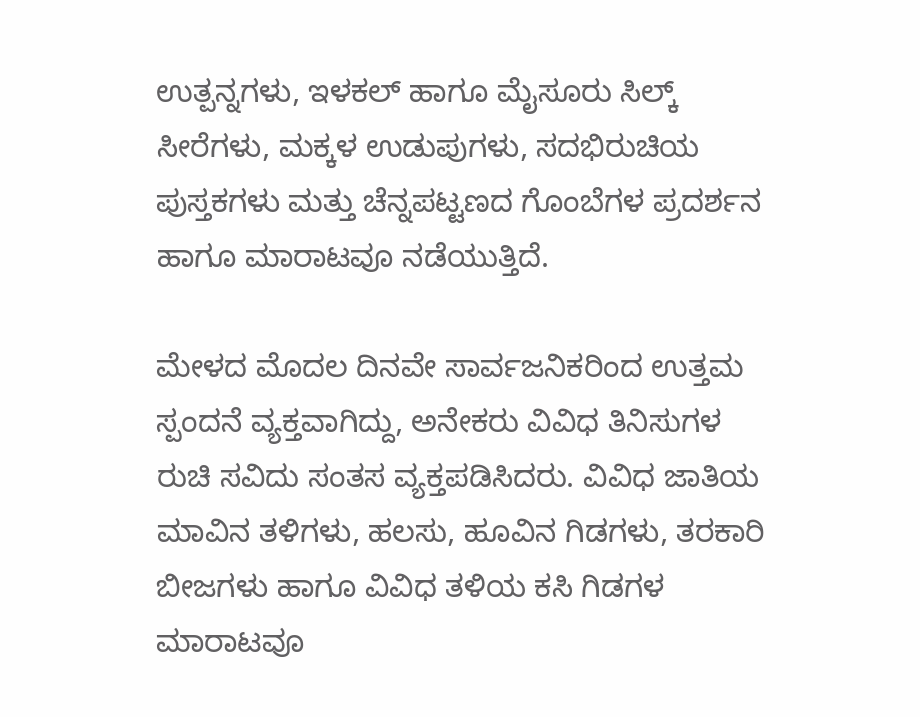ಉತ್ಪನ್ನಗಳು, ಇಳಕಲ್ ಹಾಗೂ ಮೈಸೂರು ಸಿಲ್ಕ್ ಸೀರೆಗಳು, ಮಕ್ಕಳ ಉಡುಪುಗಳು, ಸದಭಿರುಚಿಯ ಪುಸ್ತಕಗಳು ಮತ್ತು ಚೆನ್ನಪಟ್ಟಣದ ಗೊಂಬೆಗಳ ಪ್ರದರ್ಶನ ಹಾಗೂ ಮಾರಾಟವೂ ನಡೆಯುತ್ತಿದೆ.

ಮೇಳದ ಮೊದಲ ದಿನವೇ ಸಾರ್ವಜನಿಕರಿಂದ ಉತ್ತಮ ಸ್ಪಂದನೆ ವ್ಯಕ್ತವಾಗಿದ್ದು, ಅನೇಕರು ವಿವಿಧ ತಿನಿಸುಗಳ ರುಚಿ ಸವಿದು ಸಂತಸ ವ್ಯಕ್ತಪಡಿಸಿದರು. ವಿವಿಧ ಜಾತಿಯ ಮಾವಿನ ತಳಿಗಳು, ಹಲಸು, ಹೂವಿನ ಗಿಡಗಳು, ತರಕಾರಿ ಬೀಜಗಳು ಹಾಗೂ ವಿವಿಧ ತಳಿಯ ಕಸಿ ಗಿಡಗಳ ಮಾರಾಟವೂ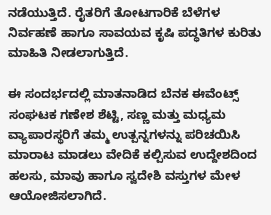ನಡೆಯುತ್ತಿದೆ. ರೈತರಿಗೆ ತೋಟಗಾರಿಕೆ ಬೆಳೆಗಳ ನಿರ್ವಹಣೆ ಹಾಗೂ ಸಾವಯವ ಕೃಷಿ ಪದ್ಧತಿಗಳ ಕುರಿತು ಮಾಹಿತಿ ನೀಡಲಾಗುತ್ತಿದೆ.

ಈ ಸಂದರ್ಭದಲ್ಲಿ ಮಾತನಾಡಿದ ಬೆನಕ ಈವೆಂಟ್ಸ್ ಸಂಘಟಕ ಗಣೇಶ ಶೆಟ್ಟಿ, ಸಣ್ಣ ಮತ್ತು ಮಧ್ಯಮ ವ್ಯಾಪಾರಸ್ಥರಿಗೆ ತಮ್ಮ ಉತ್ಪನ್ನಗಳನ್ನು ಪರಿಚಯಿಸಿ ಮಾರಾಟ ಮಾಡಲು ವೇದಿಕೆ ಕಲ್ಪಿಸುವ ಉದ್ದೇಶದಿಂದ ಹಲಸು, ಮಾವು ಹಾಗೂ ಸ್ವದೇಶಿ ವಸ್ತುಗಳ ಮೇಳ ಆಯೋಜಿಸಲಾಗಿದೆ.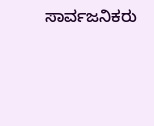ಸಾರ್ವಜನಿಕರು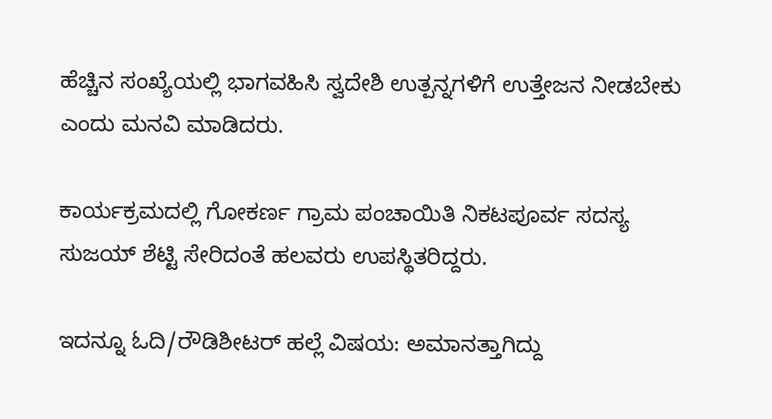ಹೆಚ್ಚಿನ ಸಂಖ್ಯೆಯಲ್ಲಿ ಭಾಗವಹಿಸಿ ಸ್ವದೇಶಿ ಉತ್ಪನ್ನಗಳಿಗೆ ಉತ್ತೇಜನ ನೀಡಬೇಕು ಎಂದು ಮನವಿ ಮಾಡಿದರು.

ಕಾರ್ಯಕ್ರಮದಲ್ಲಿ ಗೋಕರ್ಣ ಗ್ರಾಮ ಪಂಚಾಯಿತಿ ನಿಕಟಪೂರ್ವ ಸದಸ್ಯ ಸುಜಯ್ ಶೆಟ್ಟಿ ಸೇರಿದಂತೆ ಹಲವರು ಉಪಸ್ಥಿತರಿದ್ದರು.

ಇದನ್ನೂ ಓದಿ/ರೌಡಿಶೀಟರ್ ಹಲ್ಲೆ ವಿಷಯ: ಅಮಾನತ್ತಾಗಿದ್ದು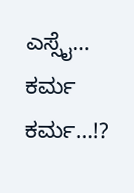ಎಸ್ಸೈ… ಕರ್ಮ ಕರ್ಮ…!?